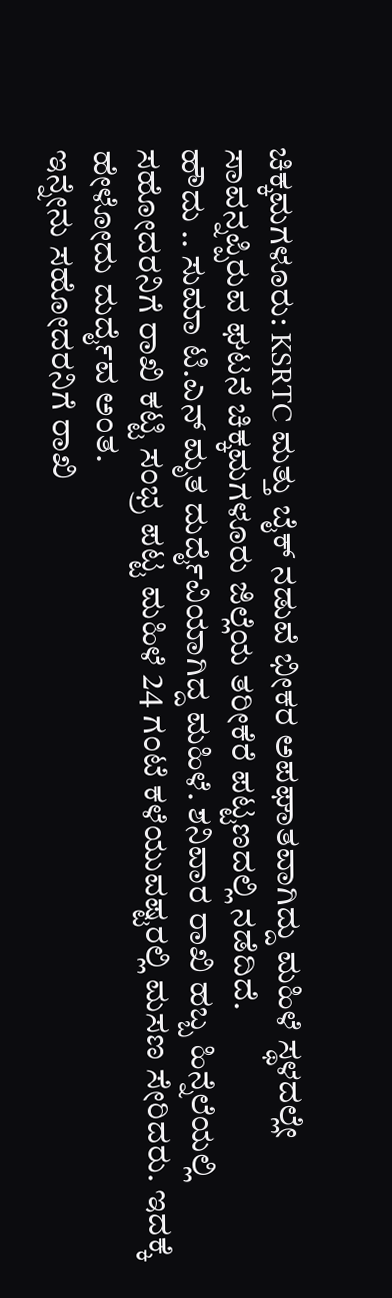ಚಿಕ್ಕಮಗಳೂರು: KSRTC ಮತ್ತು ಬೈಕ್ ನಡುವೆ ಭೀಕರ ಅಪಘಾತವಾಗಿದ್ದು ಮಹಿಳೆ ಸ್ಥಳದಲ್ಲೇ ಸಾವನ್ನಪ್ಪಿರುವ ಘಟನೆ ಚಿಕ್ಕಮಗಳೂರು ಜಿಲ್ಲೆಯ ತರೀಕೆರೆ ಪಟ್ಟಣದಲ್ಲಿ ನಡೆದಿದೆ.
ಹೌದು .. ಸುಮಾ ಟಿ.ಎನ್ ಮೃತ ದುರ್ದೈವಿಯಾಗಿದ್ದ ಮಹಿಳೆ. ಶನಿವಾರ ರಾಖಿ ಹಬ್ಬ ಹಿನ್ನೆಲೆಯಲ್ಲಿ ಸಹೋದರನಿಗೆ ರಾಖಿ ಕಟ್ಟಿ ಸಂಭ್ರ ಪಟ್ಟ ಮಹಿಳೆ 24 ಗಂಟೆ ಕಳೆಯುವಷ್ಟರಲ್ಲಿ ಮಸಣ ಸೇರಿದರು. ಇದಕ್ಕೆ ಹೇಳೋದು ದುರ್ದೈವ ಅಂತ.
ಇನ್ನೇನು ಸಹೋದರನಿಗೆ ರಾಖಿ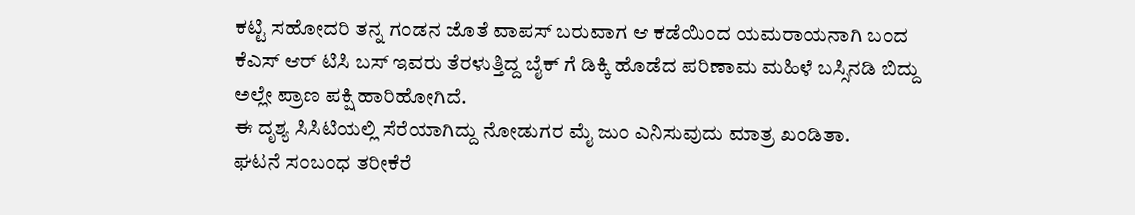ಕಟ್ಟಿ ಸಹೋದರಿ ತನ್ನ ಗಂಡನ ಜೊತೆ ವಾಪಸ್ ಬರುವಾಗ ಆ ಕಡೆಯಿಂದ ಯಮರಾಯನಾಗಿ ಬಂದ ಕೆಎಸ್ ಆರ್ ಟಿಸಿ ಬಸ್ ಇವರು ತೆರಳುತ್ತಿದ್ದ ಬೈಕ್ ಗೆ ಡಿಕ್ಕಿ ಹೊಡೆದ ಪರಿಣಾಮ ಮಹಿಳೆ ಬಸ್ಸಿನಡಿ ಬಿದ್ದು ಅಲ್ಲೇ ಪ್ರಾಣ ಪಕ್ಷಿ ಹಾರಿಹೋಗಿದೆ.
ಈ ದೃಶ್ಯ ಸಿಸಿಟಿಯಲ್ಲಿ ಸೆರೆಯಾಗಿದ್ದು ನೋಡುಗರ ಮೈ ಜುಂ ಎನಿಸುವುದು ಮಾತ್ರ ಖಂಡಿತಾ.
ಘಟನೆ ಸಂಬಂಧ ತರೀಕೆರೆ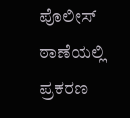ಪೊಲೀಸ್ ಠಾಣೆಯಲ್ಲಿ ಪ್ರಕರಣ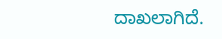ದಾಖಲಾಗಿದೆ.